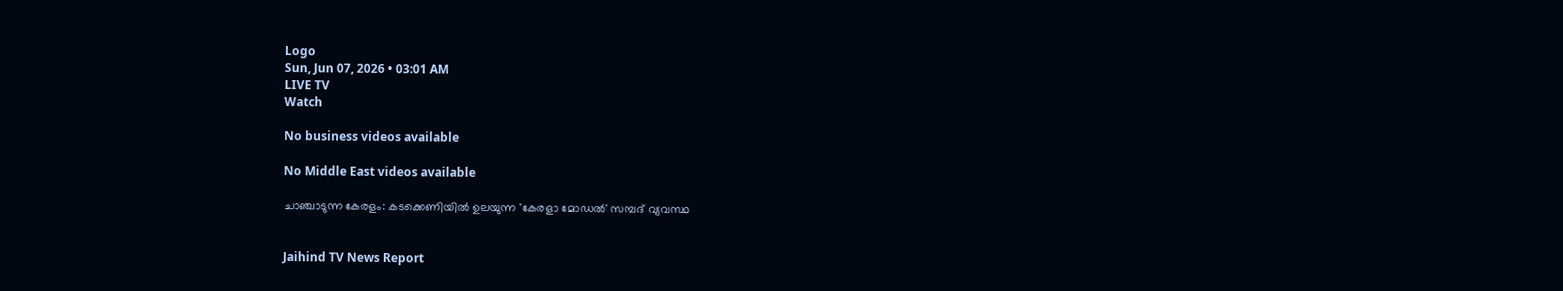Logo
Sun, Jun 07, 2026 • 03:01 AM
LIVE TV
Watch

No business videos available

No Middle East videos available

ചാഞ്ചാടുന്ന കേരളം: കടക്കെണിയില്‍ ഉലയുന്ന 'കേരളാ മോഡല്‍' സമ്പദ് വ്യവസ്ഥ


Jaihind TV News Report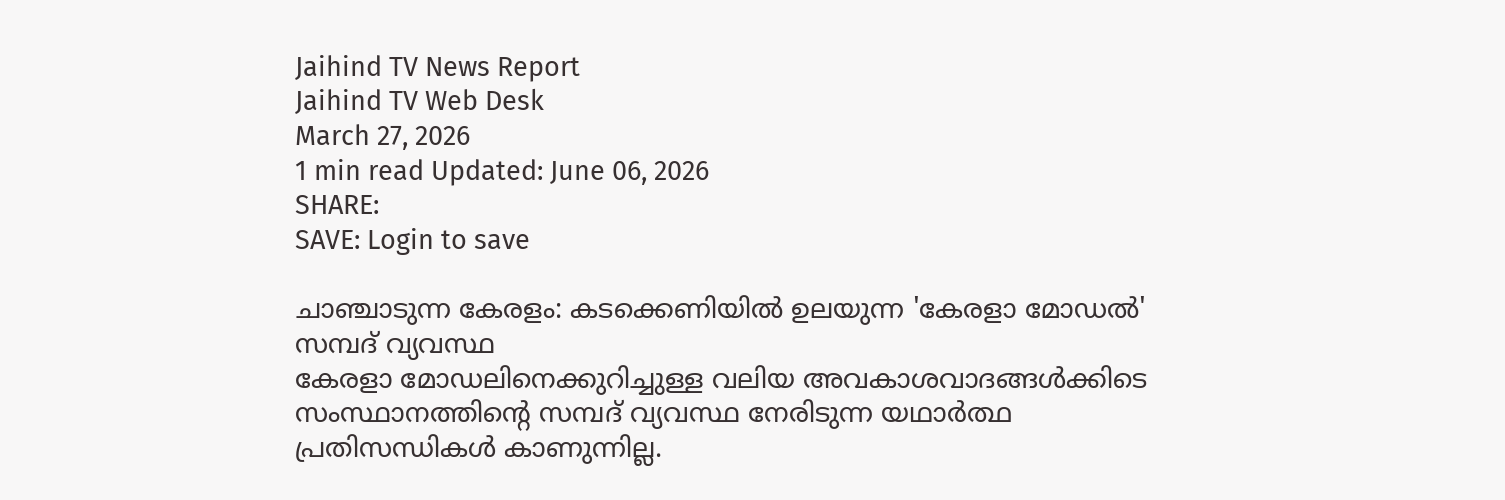Jaihind TV News Report
Jaihind TV Web Desk
March 27, 2026
1 min read Updated: June 06, 2026
SHARE:
SAVE: Login to save

ചാഞ്ചാടുന്ന കേരളം: കടക്കെണിയില്‍ ഉലയുന്ന 'കേരളാ മോഡല്‍' സമ്പദ് വ്യവസ്ഥ
കേരളാ മോഡലിനെക്കുറിച്ചുള്ള വലിയ അവകാശവാദങ്ങള്‍ക്കിടെ സംസ്ഥാനത്തിന്റെ സമ്പദ് വ്യവസ്ഥ നേരിടുന്ന യഥാര്‍ത്ഥ പ്രതിസന്ധികള്‍ കാണുന്നില്ല.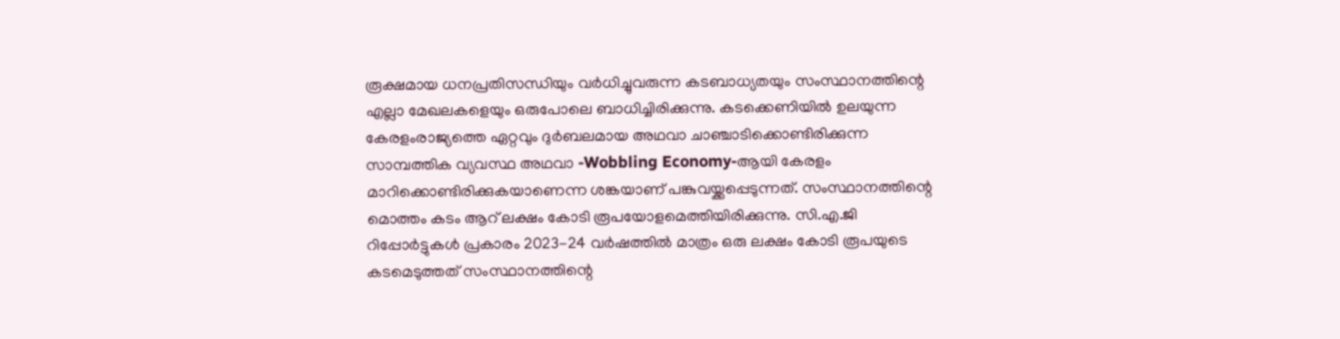രൂക്ഷമായ ധനപ്രതിസന്ധിയും വര്‍ധിച്ചുവരുന്ന കടബാധ്യതയും സംസ്ഥാനത്തിന്റെ എല്ലാ മേഖലകളെയും ഒരുപോലെ ബാധിച്ചിരിക്കുന്നു. കടക്കെണിയില്‍ ഉലയുന്ന കേരളംരാജ്യത്തെ ഏറ്റവും ദുര്‍ബലമായ അഥവാ ചാഞ്ചാടിക്കൊണ്ടിരിക്കുന്ന സാമ്പത്തിക വ്യവസ്ഥ അഥവാ -Wobbling Economy-ആയി കേരളം മാറിക്കൊണ്ടിരിക്കുകയാണെന്ന ശങ്കയാണ് പങ്കുവയ്ക്കപ്പെടുന്നത്. സംസ്ഥാനത്തിന്റെ മൊത്തം കടം ആറ് ലക്ഷം കോടി രൂപയോളമെത്തിയിരിക്കുന്നു. സി.എ.ജി റിപ്പോര്‍ട്ടുകള്‍ പ്രകാരം 2023-24 വര്‍ഷത്തില്‍ മാത്രം ഒരു ലക്ഷം കോടി രൂപയുടെ കടമെടുത്തത് സംസ്ഥാനത്തിന്റെ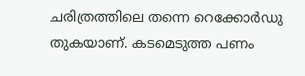ചരിത്രത്തിലെ തന്നെ റെക്കോര്‍ഡു തുകയാണ്. കടമെടുത്ത പണം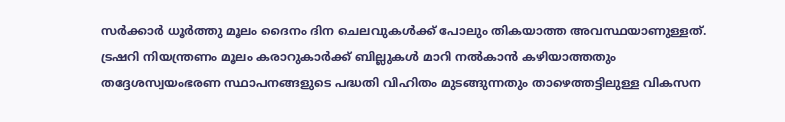സര്‍ക്കാര്‍ ധൂര്‍ത്തു മൂലം ദൈനം ദിന ചെലവുകള്‍ക്ക് പോലും തികയാത്ത അവസ്ഥയാണുള്ളത്. ട്രഷറി നിയന്ത്രണം മൂലം കരാറുകാര്‍ക്ക് ബില്ലുകള്‍ മാറി നല്‍കാന്‍ കഴിയാത്തതും തദ്ദേശസ്വയംഭരണ സ്ഥാപനങ്ങളുടെ പദ്ധതി വിഹിതം മുടങ്ങുന്നതും താഴെത്തട്ടിലുള്ള വികസന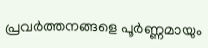പ്രവര്‍ത്തനങ്ങളെ പൂര്‍ണ്ണമായും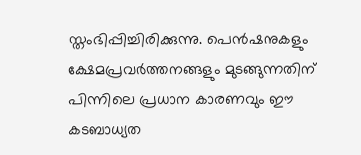സ്തംഭിപ്പിച്ചിരിക്കുന്നു. പെന്‍ഷനുകളും ക്ഷേമപ്രവര്‍ത്തനങ്ങളും മുടങ്ങുന്നതിന് പിന്നിലെ പ്രധാന കാരണവും ഈ കടബാധ്യത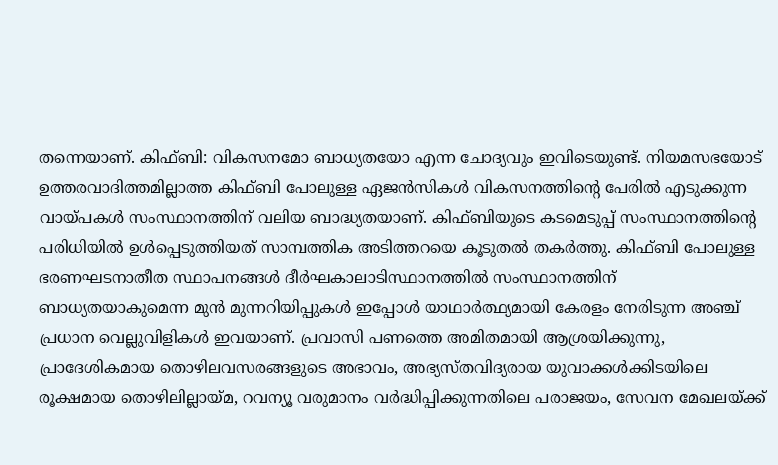തന്നെയാണ്. കിഫ്ബി: വികസനമോ ബാധ്യതയോ എന്ന ചോദ്യവും ഇവിടെയുണ്ട്. നിയമസഭയോട് ഉത്തരവാദിത്തമില്ലാത്ത കിഫ്ബി പോലുള്ള ഏജന്‍സികള്‍ വികസനത്തിന്റെ പേരില്‍ എടുക്കുന്ന വായ്പകള്‍ സംസ്ഥാനത്തിന് വലിയ ബാദ്ധ്യതയാണ്. കിഫ്ബിയുടെ കടമെടുപ്പ് സംസ്ഥാനത്തിന്റെ പരിധിയില്‍ ഉള്‍പ്പെടുത്തിയത് സാമ്പത്തിക അടിത്തറയെ കൂടുതല്‍ തകര്‍ത്തു. കിഫ്ബി പോലുള്ള ഭരണഘടനാതീത സ്ഥാപനങ്ങള്‍ ദീര്‍ഘകാലാടിസ്ഥാനത്തില്‍ സംസ്ഥാനത്തിന് ബാധ്യതയാകുമെന്ന മുന്‍ മുന്നറിയിപ്പുകള്‍ ഇപ്പോള്‍ യാഥാര്‍ത്ഥ്യമായി കേരളം നേരിടുന്ന അഞ്ച് പ്രധാന വെല്ലുവിളികള്‍ ഇവയാണ്. പ്രവാസി പണത്തെ അമിതമായി ആശ്രയിക്കുന്നു, പ്രാദേശികമായ തൊഴിലവസരങ്ങളുടെ അഭാവം, അഭ്യസ്തവിദ്യരായ യുവാക്കള്‍ക്കിടയിലെ രൂക്ഷമായ തൊഴിലില്ലായ്മ, റവന്യൂ വരുമാനം വര്‍ദ്ധിപ്പിക്കുന്നതിലെ പരാജയം, സേവന മേഖലയ്ക്ക്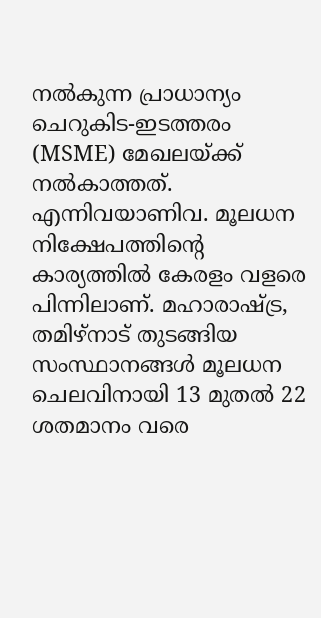നല്‍കുന്ന പ്രാധാന്യം ചെറുകിട-ഇടത്തരം (MSME) മേഖലയ്ക്ക് നല്‍കാത്തത്. എന്നിവയാണിവ. മൂലധന നിക്ഷേപത്തിന്റെ കാര്യത്തില്‍ കേരളം വളരെ പിന്നിലാണ്. മഹാരാഷ്ട്ര, തമിഴ്‌നാട് തുടങ്ങിയ സംസ്ഥാനങ്ങള്‍ മൂലധന ചെലവിനായി 13 മുതല്‍ 22 ശതമാനം വരെ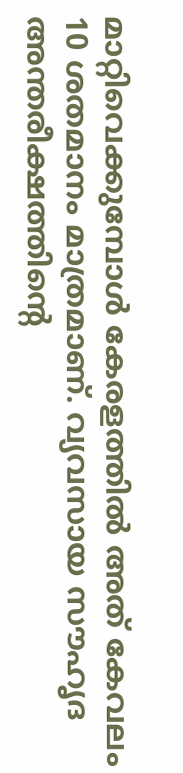മാറ്റിവെക്കുമ്പോള്‍ കേരളത്തില്‍ അത് കേവലം 10 ശതമാനം മാത്രമാണ്. വ്യവസായ സൗഹൃദ അന്തരീക്ഷത്തിന്റെ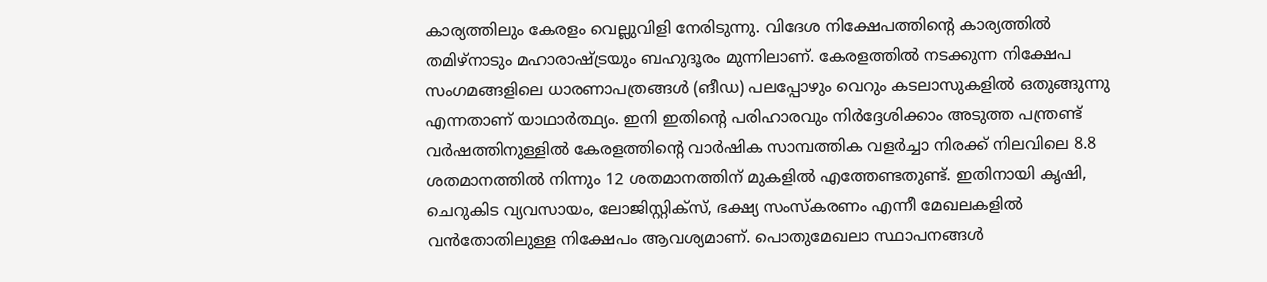കാര്യത്തിലും കേരളം വെല്ലുവിളി നേരിടുന്നു. വിദേശ നിക്ഷേപത്തിന്റെ കാര്യത്തില്‍ തമിഴ്‌നാടും മഹാരാഷ്ട്രയും ബഹുദൂരം മുന്നിലാണ്. കേരളത്തില്‍ നടക്കുന്ന നിക്ഷേപ സംഗമങ്ങളിലെ ധാരണാപത്രങ്ങള്‍ (ങീഡ) പലപ്പോഴും വെറും കടലാസുകളില്‍ ഒതുങ്ങുന്നു എന്നതാണ് യാഥാര്‍ത്ഥ്യം. ഇനി ഇതിന്റെ പരിഹാരവും നിര്‍ദ്ദേശിക്കാം അടുത്ത പന്ത്രണ്ട് വര്‍ഷത്തിനുള്ളില്‍ കേരളത്തിന്റെ വാര്‍ഷിക സാമ്പത്തിക വളര്‍ച്ചാ നിരക്ക് നിലവിലെ 8.8 ശതമാനത്തില്‍ നിന്നും 12 ശതമാനത്തിന് മുകളില്‍ എത്തേണ്ടതുണ്ട്. ഇതിനായി കൃഷി, ചെറുകിട വ്യവസായം, ലോജിസ്റ്റിക്സ്, ഭക്ഷ്യ സംസ്‌കരണം എന്നീ മേഖലകളില്‍ വന്‍തോതിലുള്ള നിക്ഷേപം ആവശ്യമാണ്. പൊതുമേഖലാ സ്ഥാപനങ്ങള്‍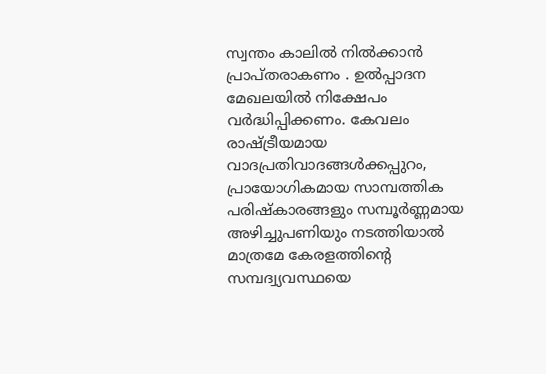സ്വന്തം കാലില്‍ നില്‍ക്കാന്‍ പ്രാപ്തരാകണം . ഉല്‍പ്പാദന മേഖലയില്‍ നിക്ഷേപം വര്‍ദ്ധിപ്പിക്കണം. കേവലം രാഷ്ട്രീയമായ വാദപ്രതിവാദങ്ങള്‍ക്കപ്പുറം, പ്രായോഗികമായ സാമ്പത്തിക പരിഷ്‌കാരങ്ങളും സമ്പൂര്‍ണ്ണമായ അഴിച്ചുപണിയും നടത്തിയാല്‍ മാത്രമേ കേരളത്തിന്റെ സമ്പദ്വ്യവസ്ഥയെ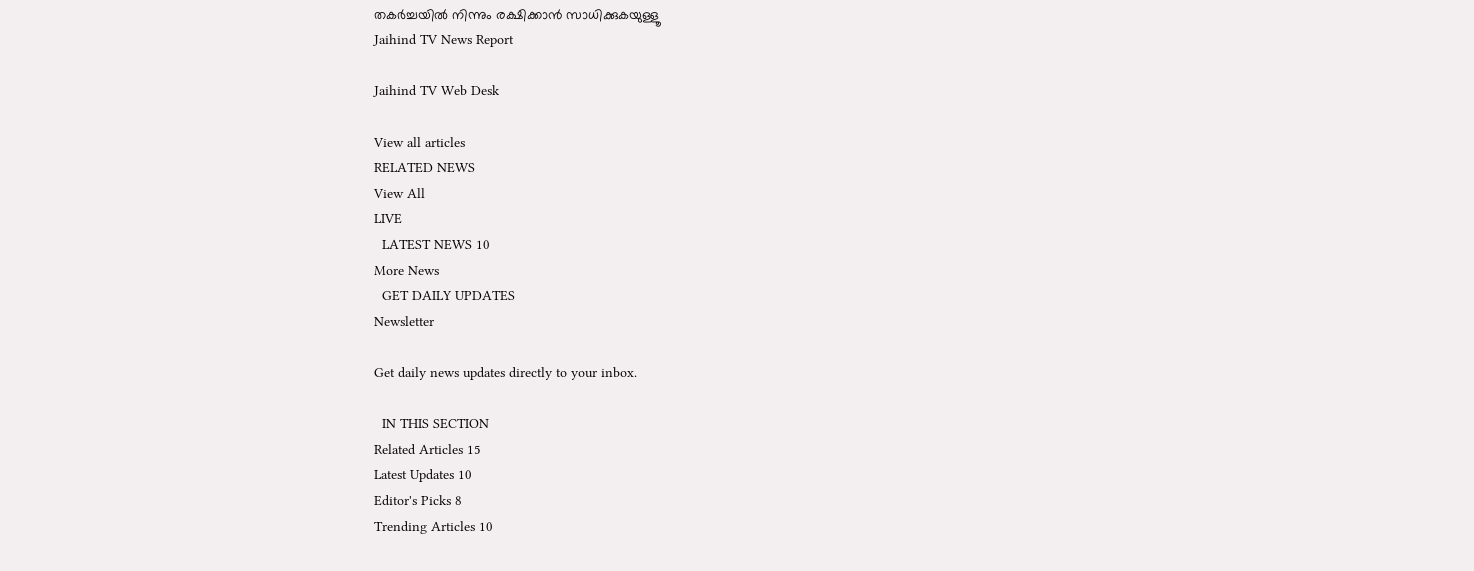തകര്‍ച്ചയില്‍ നിന്നും രക്ഷിക്കാന്‍ സാധിക്കുകയുള്ളൂ
Jaihind TV News Report

Jaihind TV Web Desk

View all articles
RELATED NEWS
View All
LIVE
  LATEST NEWS 10
More News
  GET DAILY UPDATES
Newsletter

Get daily news updates directly to your inbox.

  IN THIS SECTION
Related Articles 15
Latest Updates 10
Editor's Picks 8
Trending Articles 10